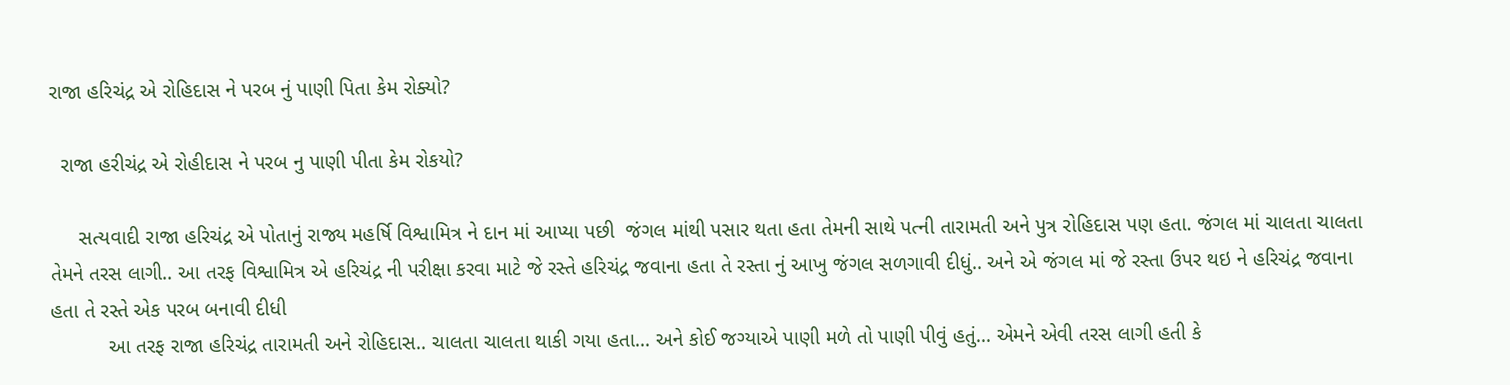રાજા હરિચંદ્ર એ રોહિદાસ ને પરબ નું પાણી પિતા કેમ રોક્યો?

  રાજા હરીચંદ્ર એ રોહીદાસ ને પરબ નુ પાણી પીતા કેમ રોકયો?

     સત્યવાદી રાજા હરિચંદ્ર એ પોતાનું રાજ્ય મહર્ષિ વિશ્વામિત્ર ને દાન માં આપ્યા પછી  જંગલ માંથી પસાર થતા હતા તેમની સાથે પત્ની તારામતી અને પુત્ર રોહિદાસ પણ હતા. જંગલ માં ચાલતા ચાલતા તેમને તરસ લાગી.. આ તરફ વિશ્વામિત્ર એ હરિચંદ્ર ની પરીક્ષા કરવા માટે જે રસ્તે હરિચંદ્ર જવાના હતા તે રસ્તા નું આખુ જંગલ સળગાવી દીધું.. અને એ જંગલ માં જે રસ્તા ઉપર થઇ ને હરિચંદ્ર જવાના હતા તે રસ્તે એક પરબ બનાવી દીધી
          આ તરફ રાજા હરિચંદ્ર તારામતી અને રોહિદાસ.. ચાલતા ચાલતા થાકી ગયા હતા... અને કોઈ જગ્યાએ પાણી મળે તો પાણી પીવું હતું... એમને એવી તરસ લાગી હતી કે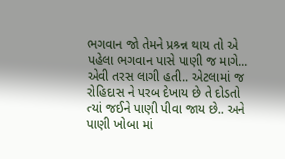ભગવાન જો તેમને પ્રશ્ર્ન્ન થાય તો એ પહેલા ભગવાન પાસે પાણી જ માગે... એવી તરસ લાગી હતી.. એટલામાં જ રોહિદાસ ને પરબ દેખાય છે તે દોડતો ત્યાં જઈને પાણી પીવા જાય છે.. અને પાણી ખોબા માં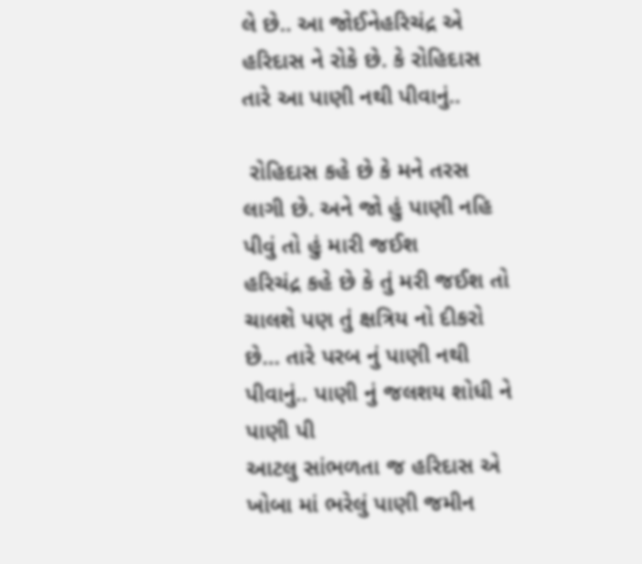લે છે.. આ જોઈનેહરિચંદ્ર એ હરિદાસ ને રોકે છે. કે રોહિદાસ તારે આ પાણી નથી પીવાનું..

 રોહિદાસ કહે છે કે મને તરસ લાગી છે. અને જો હું પાણી નહિ પીવું તો હું મારી જઈશ
હરિચંદ્ર કહે છે કે તું મરી જઈશ તો ચાલશે પણ તું ક્ષત્રિય નો દીકરો છે... તારે પરબ નું પાણી નથી પીવાનું.. પાણી નું જલશય શોધી ને પાણી પી
આટલુ સાંભળતા જ હરિદાસ એ ખોબા માં ભરેલું પાણી જમીન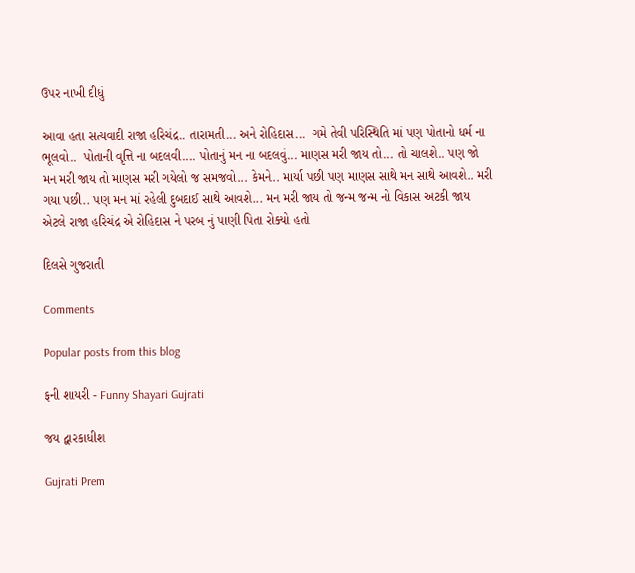ઉપર નાખી દીધું

આવા હતા સત્યવાદી રાજા હરિચંદ્ર.. તારામતી... અને રોહિદાસ...  ગમે તેવી પરિસ્થિતિ માં પણ પોતાનો ધર્મ ના ભૂલવો..  પોતાની વૃત્તિ ના બદલવી.... પોતાનું મન ના બદલવું... માણસ મરી જાય તો... તો ચાલશે.. પણ જો મન મરી જાય તો માણસ મરી ગયેલો જ સમજવો... કેમને.. માર્યા પછી પણ માણસ સાથે મન સાથે આવશે.. મરી ગયા પછી.. પણ મન માં રહેલી દુબદાઈ સાથે આવશે... મન મરી જાય તો જન્મ જન્મ નો વિકાસ અટકી જાય
એટલે રાજા હરિચંદ્ર એ રોહિદાસ ને પરબ નું પાણી પિતા રોક્યો હતો

દિલસે ગુજરાતી

Comments

Popular posts from this blog

ફની શાયરી - Funny Shayari Gujrati

જય દ્વારકાધીશ

Gujrati Prem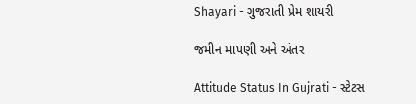Shayari - ગુજરાતી પ્રેમ શાયરી

જમીન માપણી અને અંતર

Attitude Status In Gujrati - સ્ટેટસ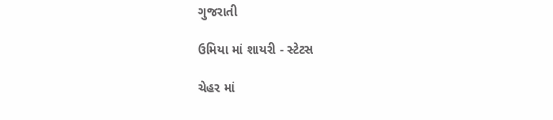ગુજરાતી

ઉમિયા માં શાયરી - સ્ટેટસ

ચેહર માં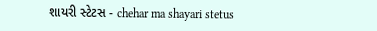શાયરી સ્ટેટસ - chehar ma shayari stetus